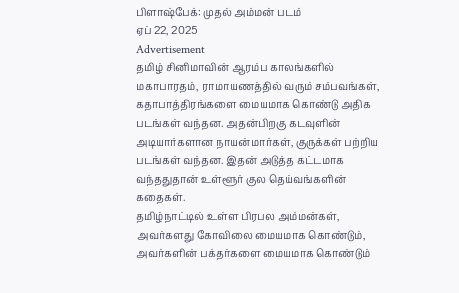பிளாஷ்பேக்: முதல் அம்மன் படம்
ஏப் 22, 2025
Advertisement
தமிழ் சினிமாவின் ஆரம்ப காலங்களில் மகாபாரதம், ராமாயணத்தில் வரும் சம்பவங்கள், கதாபாத்திரங்களை மையமாக கொண்டு அதிக படங்கள் வந்தன. அதன்பிறகு கடவுளின் அடியார்களான நாயன்மார்கள், குருக்கள் பற்றிய படங்கள் வந்தன. இதன் அடுத்த கட்டமாக வந்ததுதான் உள்ளூர் குல தெய்வங்களின் கதைகள்.
தமிழ்நாட்டில் உள்ள பிரபல அம்மன்கள், அவர்களது கோவிலை மையமாக கொண்டும், அவர்களின் பக்தர்களை மையமாக கொண்டும்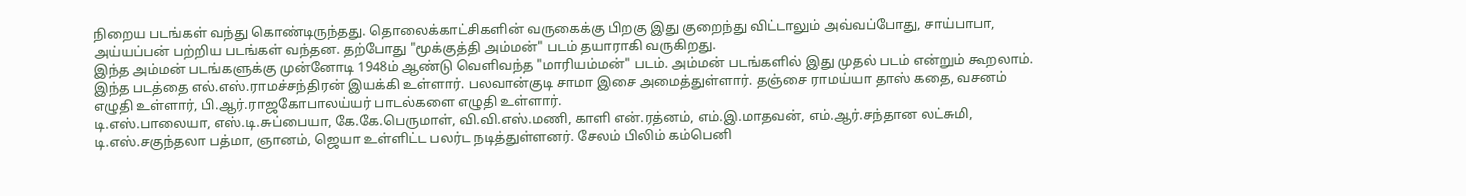நிறைய படங்கள் வந்து கொண்டிருந்தது. தொலைக்காட்சிகளின் வருகைக்கு பிறகு இது குறைந்து விட்டாலும் அவ்வப்போது, சாய்பாபா, அய்யப்பன் பற்றிய படங்கள் வந்தன. தற்போது "மூக்குத்தி அம்மன்" படம் தயாராகி வருகிறது.
இந்த அம்மன் படங்களுக்கு முன்னோடி 1948ம் ஆண்டு வெளிவந்த "மாரியம்மன்" படம். அம்மன் படங்களில் இது முதல் படம் என்றும் கூறலாம். இந்த படத்தை எல்.எஸ்.ராமச்சந்திரன் இயக்கி உள்ளார். பலவான்குடி சாமா இசை அமைத்துள்ளார். தஞ்சை ராமய்யா தாஸ் கதை, வசனம் எழுதி உள்ளார், பி.ஆர்.ராஜகோபாலய்யர் பாடல்களை எழுதி உள்ளார்.
டி.எஸ்.பாலையா, எஸ்.டி.சுப்பையா, கே.கே.பெருமாள், வி.வி.எஸ்.மணி, காளி என்.ரத்னம், எம்.இ.மாதவன், எம்.ஆர்.சந்தான லட்சுமி, டி.எஸ்.சகுந்தலா பத்மா, ஞானம், ஜெயா உள்ளிட்ட பலர்ட நடித்துள்ளனர். சேலம் பிலிம் கம்பெனி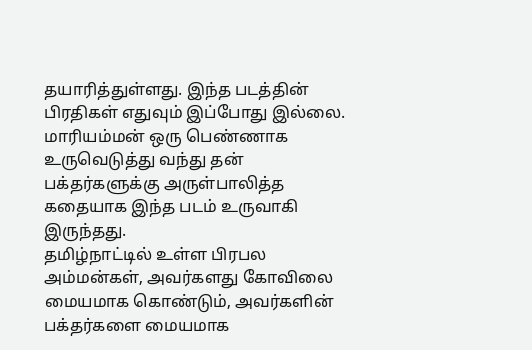தயாரித்துள்ளது. இந்த படத்தின் பிரதிகள் எதுவும் இப்போது இல்லை. மாரியம்மன் ஒரு பெண்ணாக உருவெடுத்து வந்து தன் பக்தர்களுக்கு அருள்பாலித்த கதையாக இந்த படம் உருவாகி இருந்தது.
தமிழ்நாட்டில் உள்ள பிரபல அம்மன்கள், அவர்களது கோவிலை மையமாக கொண்டும், அவர்களின் பக்தர்களை மையமாக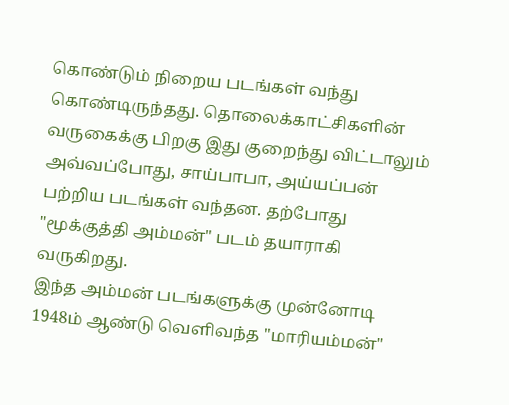கொண்டும் நிறைய படங்கள் வந்து கொண்டிருந்தது. தொலைக்காட்சிகளின் வருகைக்கு பிறகு இது குறைந்து விட்டாலும் அவ்வப்போது, சாய்பாபா, அய்யப்பன் பற்றிய படங்கள் வந்தன. தற்போது "மூக்குத்தி அம்மன்" படம் தயாராகி வருகிறது.
இந்த அம்மன் படங்களுக்கு முன்னோடி 1948ம் ஆண்டு வெளிவந்த "மாரியம்மன்"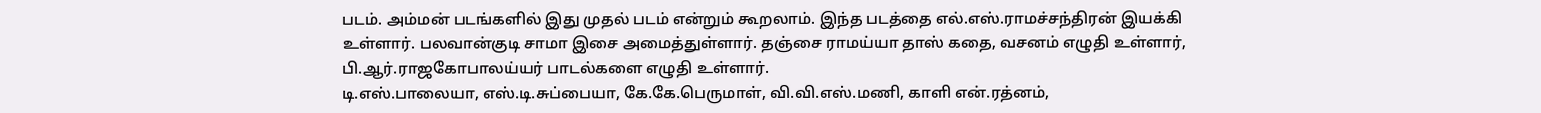படம். அம்மன் படங்களில் இது முதல் படம் என்றும் கூறலாம். இந்த படத்தை எல்.எஸ்.ராமச்சந்திரன் இயக்கி உள்ளார். பலவான்குடி சாமா இசை அமைத்துள்ளார். தஞ்சை ராமய்யா தாஸ் கதை, வசனம் எழுதி உள்ளார், பி.ஆர்.ராஜகோபாலய்யர் பாடல்களை எழுதி உள்ளார்.
டி.எஸ்.பாலையா, எஸ்.டி.சுப்பையா, கே.கே.பெருமாள், வி.வி.எஸ்.மணி, காளி என்.ரத்னம்,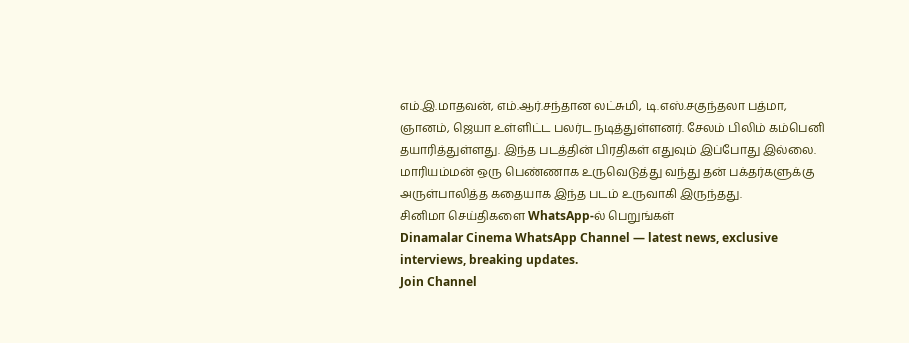எம்.இ.மாதவன், எம்.ஆர்.சந்தான லட்சுமி, டி.எஸ்.சகுந்தலா பத்மா, ஞானம், ஜெயா உள்ளிட்ட பலர்ட நடித்துள்ளனர். சேலம் பிலிம் கம்பெனி தயாரித்துள்ளது. இந்த படத்தின் பிரதிகள் எதுவும் இப்போது இல்லை. மாரியம்மன் ஒரு பெண்ணாக உருவெடுத்து வந்து தன் பக்தர்களுக்கு அருள்பாலித்த கதையாக இந்த படம் உருவாகி இருந்தது.
சினிமா செய்திகளை WhatsApp-ல் பெறுங்கள்
Dinamalar Cinema WhatsApp Channel — latest news, exclusive interviews, breaking updates.
Join Channel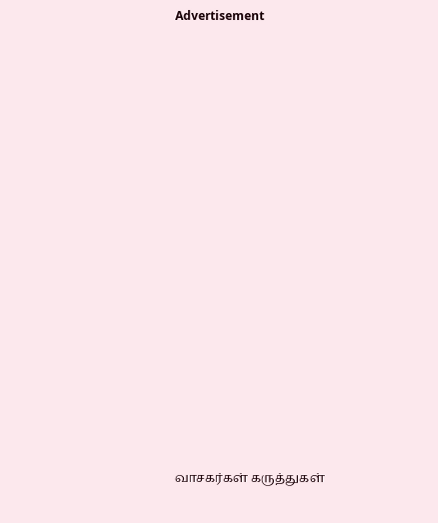Advertisement




















வாசகர்கள் கருத்துகள்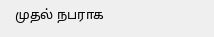முதல் நபராக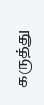கருத்து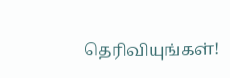தெரிவியுங்கள்!